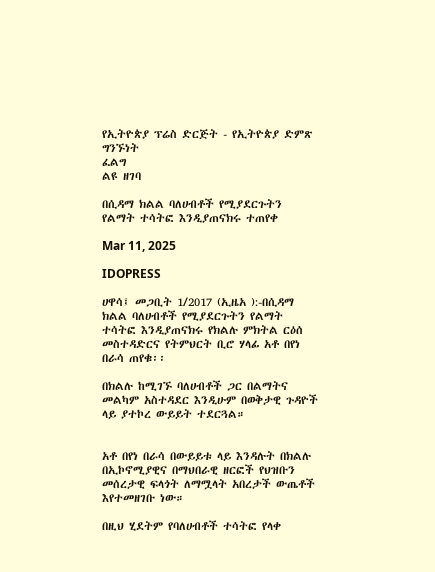የኢትዮጵያ ፕሬስ ድርጅት - የኢትዮጵያ ድምጽ
ግንኙነት
ፈልግ
ልዩ ዘገባ

በሲዳማ ክልል ባለሀብቶች የሚያደርጉትን የልማት ተሳትፎ እንዲያጠናክሩ ተጠየቀ

Mar 11, 2025

IDOPRESS

ሀዋሳ፤ መጋቢት 1/2017 (ኢዜአ ):-በሲዳማ ክልል ባለሀብቶች የሚያደርጉትን የልማት ተሳትፎ እንዲያጠናክሩ የክልሉ ምክትል ርዕሰ መስተዳድርና የትምህርት ቢሮ ሃላፊ አቶ በየነ በራሳ ጠየቁ፡፡

በክልሉ ከሚገኙ ባለሀብቶች ጋር በልማትና መልካም አስተዳደር እንዲሁም በወቅታዊ ጉዳዮች ላይ ያተኮረ ውይይት ተደርጓል።


አቶ በየነ በራሳ በውይይቱ ላይ እንዳሉት በክልሉ በኢኮኖሚያዊና በማህበራዊ ዘርፎች የህዝቡን መሰረታዊ ፍላጎት ለማሟላት አበረታች ውጤቶች እየተመዘገቡ ነው።

በዚህ ሂደትም የባለሀብቶች ተሳትፎ የላቀ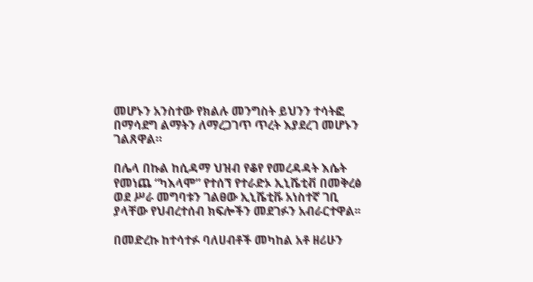መሆኑን አንስተው የክልሉ መንግስት ይህንን ተሳትፎ በማሳደግ ልማትን ለማረጋገጥ ጥረት እያደረገ መሆኑን ገልጸዋል።

በሌላ በኩል ከሲዳማ ህዝብ የቆየ የመረዳዳት እሴት የመነጨ “ካእላሞ” የተሰኘ የተራድኦ ኢኒሼቲቭ በመቅረፅ ወደ ሥራ መግባቱን ገልፀው ኢኒሼቲቩ አነስተኛ ገቢ ያላቸው የህብረተሰብ ክፍሎችን መደገፉን አብራርተዋል፡፡

በመድረኩ ከተሳተፉ ባለሀብቶች መካከል አቶ ዘሪሁን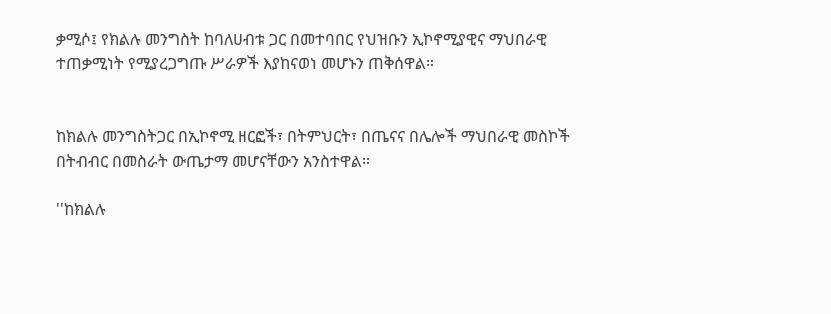ቃሚሶ፤ የክልሉ መንግስት ከባለሀብቱ ጋር በመተባበር የህዝቡን ኢኮኖሚያዊና ማህበራዊ ተጠቃሚነት የሚያረጋግጡ ሥራዎች እያከናወነ መሆኑን ጠቅሰዋል።


ከክልሉ መንግስትጋር በኢኮኖሚ ዘርፎች፣ በትምህርት፣ በጤናና በሌሎች ማህበራዊ መስኮች በትብብር በመስራት ውጤታማ መሆናቸውን አንስተዋል።

''ከክልሉ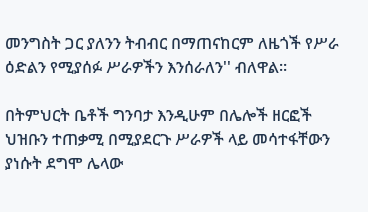መንግስት ጋር ያለንን ትብብር በማጠናከርም ለዜጎች የሥራ ዕድልን የሚያሰፉ ሥራዎችን እንሰራለን'' ብለዋል፡፡

በትምህርት ቤቶች ግንባታ እንዲሁም በሌሎች ዘርፎች ህዝቡን ተጠቃሚ በሚያደርጉ ሥራዎች ላይ መሳተፋቸውን ያነሱት ደግሞ ሌላው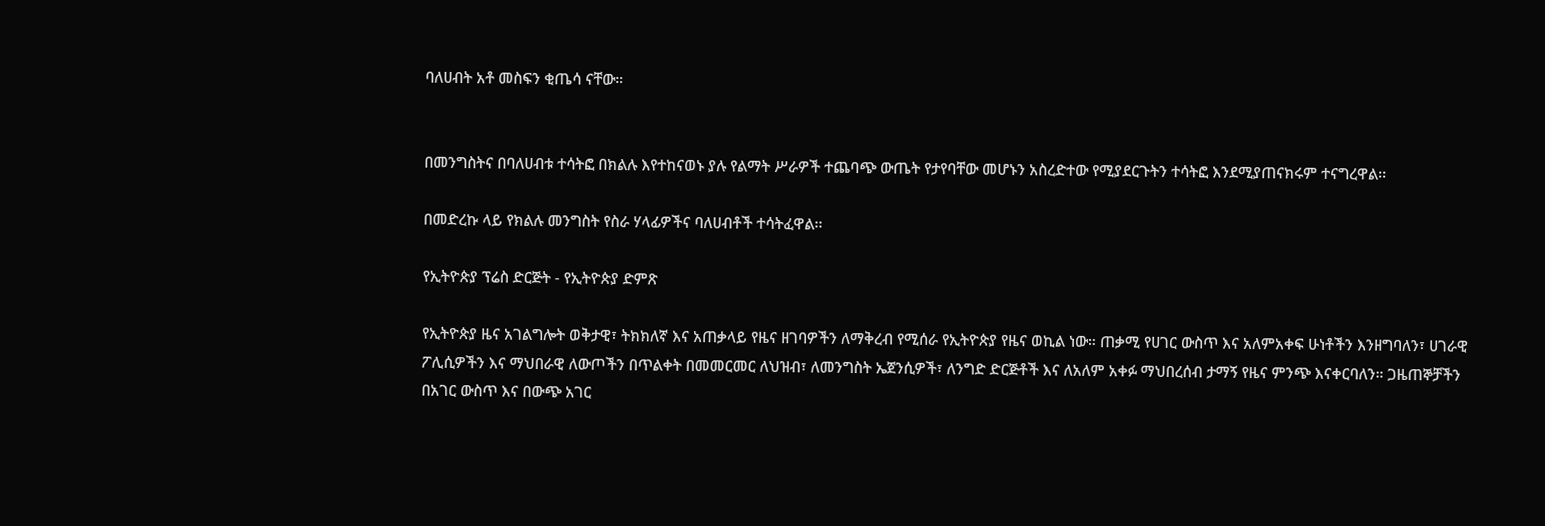ባለሀብት አቶ መስፍን ቂጤሳ ናቸው።


በመንግስትና በባለሀብቱ ተሳትፎ በክልሉ እየተከናወኑ ያሉ የልማት ሥራዎች ተጨባጭ ውጤት የታየባቸው መሆኑን አስረድተው የሚያደርጉትን ተሳትፎ እንደሚያጠናክሩም ተናግረዋል፡፡

በመድረኩ ላይ የክልሉ መንግስት የስራ ሃላፊዎችና ባለሀብቶች ተሳትፈዋል፡፡

የኢትዮጵያ ፕሬስ ድርጅት - የኢትዮጵያ ድምጽ

የኢትዮጵያ ዜና አገልግሎት ወቅታዊ፣ ትክክለኛ እና አጠቃላይ የዜና ዘገባዎችን ለማቅረብ የሚሰራ የኢትዮጵያ የዜና ወኪል ነው። ጠቃሚ የሀገር ውስጥ እና አለምአቀፍ ሁነቶችን እንዘግባለን፣ ሀገራዊ ፖሊሲዎችን እና ማህበራዊ ለውጦችን በጥልቀት በመመርመር ለህዝብ፣ ለመንግስት ኤጀንሲዎች፣ ለንግድ ድርጅቶች እና ለአለም አቀፉ ማህበረሰብ ታማኝ የዜና ምንጭ እናቀርባለን። ጋዜጠኞቻችን በአገር ውስጥ እና በውጭ አገር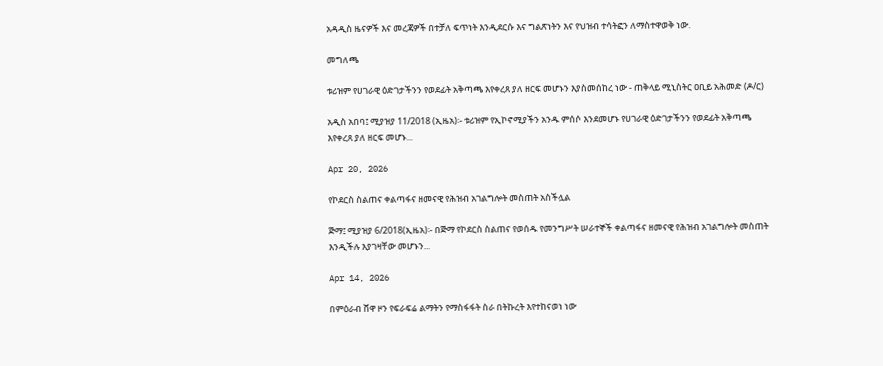አዳዲስ ዜናዎች እና መረጃዎች በተቻለ ፍጥነት እንዲደርሱ እና ግልጽነትን እና የህዝብ ተሳትፎን ለማስተዋወቅ ነው.

መግለጫ

ቱሪዝም የሀገራዊ ዕድገታችንን የወደፊት አቅጣጫ እየቀረጸ ያለ ዘርፍ መሆኑን እያስመሰከረ ነው - ጠቅላይ ሚኒስትር ዐቢይ አሕመድ (ዶ/ር)

አዲስ አበባ፤ ሚያዝያ 11/2018 (ኢዜአ)፡- ቱሪዝም የኢኮኖሚያችን አንዱ ምሰሶ እንደመሆኑ የሀገራዊ ዕድገታችንን የወደፊት አቅጣጫ እየቀረጸ ያለ ዘርፍ መሆኑ...

Apr 20, 2026

የኮደርስ ስልጠና ቀልጣፋና ዘመናዊ የሕዝብ አገልግሎት መስጠት አስችሏል

ጅማ፤ ሚያዝያ 6/2018(ኢዜአ)፡- በጅማ የኮደርስ ስልጠና የወሰዱ የመንግሥት ሠራተኞች ቀልጣፋና ዘመናዊ የሕዝብ አገልግሎት መስጠት እንዲችሉ እያገዛቸው መሆኑን...

Apr 14, 2026

በምዕራብ ሸዋ ዞን የፍራፍሬ ልማትን የማስፋፋት ስራ በትኩረት እየተከናወነ ነው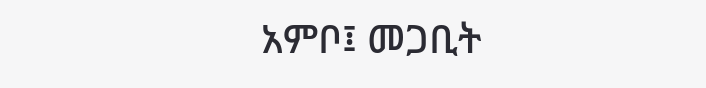አምቦ፤ መጋቢት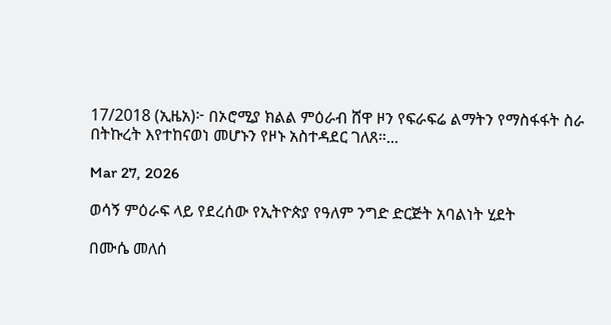17/2018 (ኢዜአ)፦ በኦሮሚያ ክልል ምዕራብ ሸዋ ዞን የፍራፍሬ ልማትን የማስፋፋት ስራ በትኩረት እየተከናወነ መሆኑን የዞኑ አስተዳደር ገለጸ።...

Mar 27, 2026

ወሳኝ ምዕራፍ ላይ የደረሰው የኢትዮጵያ የዓለም ንግድ ድርጅት አባልነት ሂደት

በሙሴ መለሰ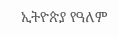ኢትዮጵያ የዓለም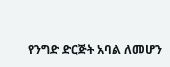የንግድ ድርጅት አባል ለመሆን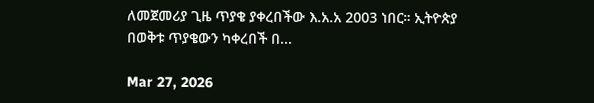ለመጀመሪያ ጊዜ ጥያቄ ያቀረበችው እ.አ.አ 2003 ነበር። ኢትዮጵያ በወቅቱ ጥያቄውን ካቀረበች በ...

Mar 27, 2026